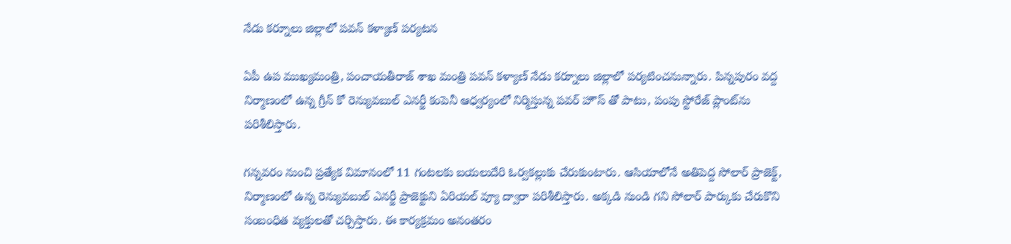నేడు కర్నూలు జిల్లాలో పవన్‌ కళ్యాణ్‌ పర్యటన

ఏపీ ఉప ముఖ్యమంత్రి, పంచాయతీరాజ్ శాఖ మంత్రి పవన్ కళ్యాణ్ నేడు కర్నూలు జిల్లాలో పర్యటించనున్నారు. పిన్నపురం వద్ద నిర్మాణంలో ఉన్న గ్రీన్ కో రెన్యువబుల్‌ ఎనర్జీ కంపెనీ ఆధ్వర్యంలో నిర్మిస్తున్న పవర్ హౌస్ తో పాటు, పంపు స్టోరేజ్ ప్లాంట్‌ను పరిశీలిస్తారు.

గన్నవరం నుంచి ప్రత్యేక విమానంలో 11 గంటలకు బయలుదేరి ఓర్వకల్లుకు చేరుకుంటారు. ఆసియాలోనే అతిపెద్ద సోలార్‌ ప్రాజెక్ట్‌, నిర్మాణంలో ఉన్న రెన్యువబుల్‌ ఎనర్జీ ప్రాజెక్టుని ఏరియల్ వ్యూ ద్వారా పరిశీలిస్తారు. అక్కడి నుండి గని సోలార్ పార్కుకు చేరుకొని సంబంధిత వ్యక్తులతో చర్చిస్తారు. ఈ కార్యక్రమం అనంతరం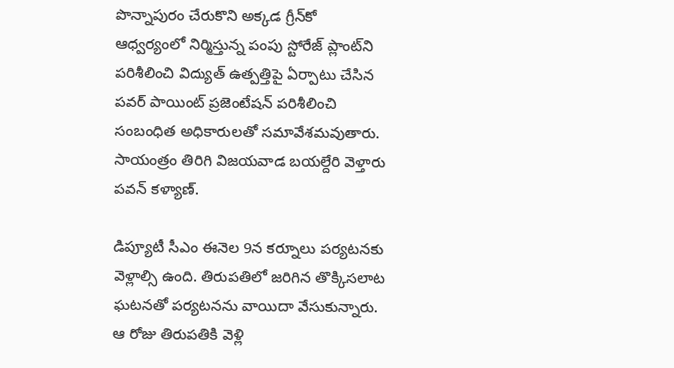పొన్నాపురం చేరుకొని అక్కడ గ్రీన్‌కో ఆధ్వర్యంలో నిర్మిస్తున్న పంపు స్టోరేజ్ ప్లాంట్‌ని పరిశీలించి విద్యుత్ ఉత్పత్తిపై ఏర్పాటు చేసిన పవర్ పాయింట్ ప్రజెంటేషన్ పరిశీలించి సంబంధిత అధికారులతో సమావేశమవుతారు. సాయంత్రం తిరిగి విజయవాడ బయల్దేరి వెళ్తారు పవన్‌ కళ్యాణ్‌.

డిప్యూటీ సీఎం ఈనెల 9న కర్నూలు పర్యటనకు వెళ్లాల్సి ఉంది. తిరుపతిలో జరిగిన తొక్కిసలాట ఘటనతో పర్యటనను వాయిదా వేసుకున్నారు. ఆ రోజు తిరుపతికి వెళ్లి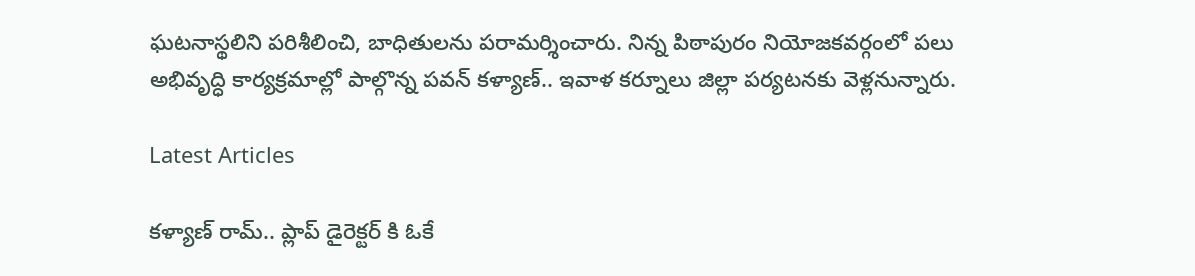ఘటనాస్థలిని పరిశీలించి, బాధితులను పరామర్శించారు. నిన్న పిఠాపురం నియోజకవర్గంలో పలు అభివృద్ధి కార్యక్రమాల్లో పాల్గొన్న పవన్‌ కళ్యాణ్‌.. ఇవాళ కర్నూలు జిల్లా పర్యటనకు వెళ్లనున్నారు.

Latest Articles

కళ్యాణ్ రామ్.. ప్లాప్ డైరెక్టర్ కి ఓకే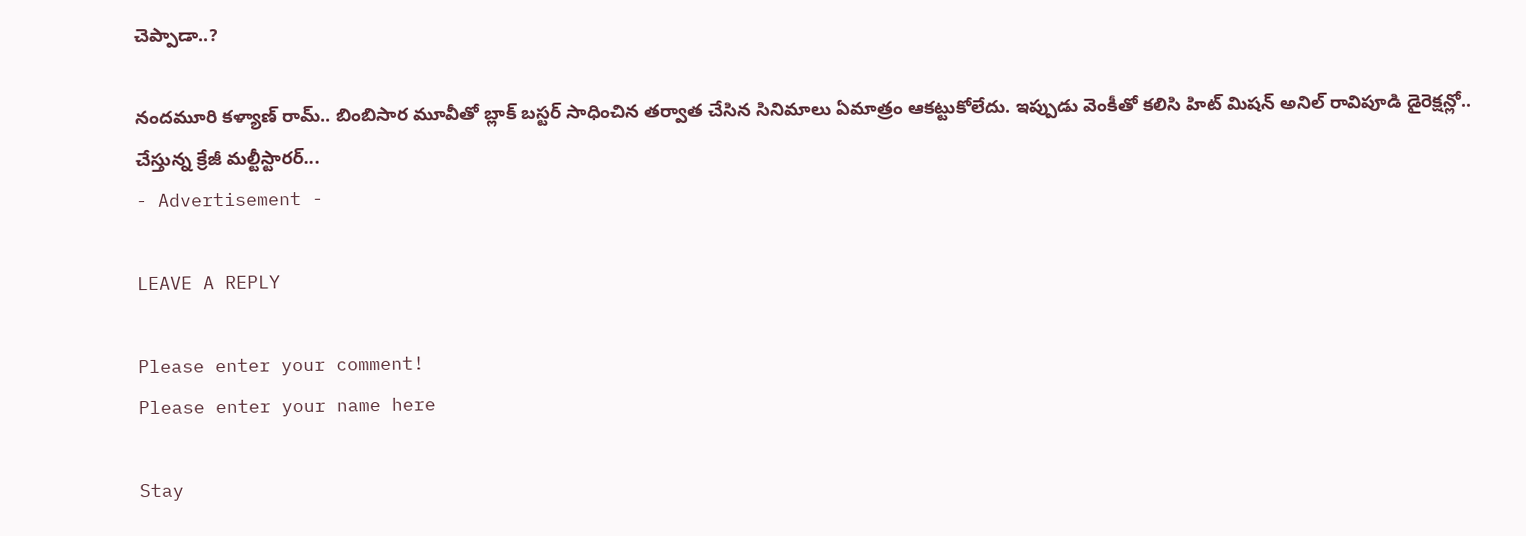చెప్పాడా..?

నందమూరి కళ్యాణ్ రామ్.. బింబిసార మూవీతో బ్లాక్ బస్టర్ సాధించిన తర్వాత చేసిన సినిమాలు ఏమాత్రం ఆకట్టుకోలేదు. ఇప్పుడు వెంకీతో కలిసి హిట్ మిషన్ అనిల్ రావిపూడి డైరెక్షన్లో.. చేస్తున్న క్రేజీ మల్టీస్టారర్...
- Advertisement -

LEAVE A REPLY

Please enter your comment!
Please enter your name here

Stay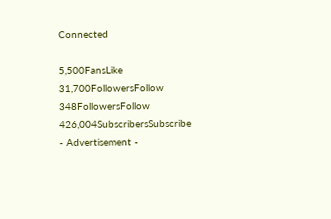Connected

5,500FansLike
31,700FollowersFollow
348FollowersFollow
426,004SubscribersSubscribe
- Advertisement -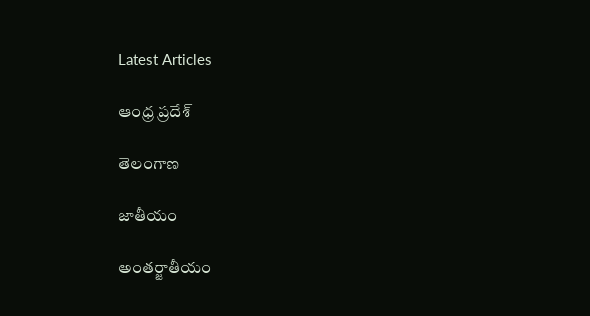Latest Articles

ఆంధ్ర ప్రదేశ్

తెలంగాణ

జాతీయం

అంతర్జాతీయం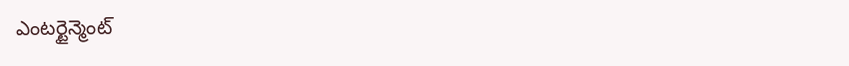ఎంటర్టైన్మెంట్